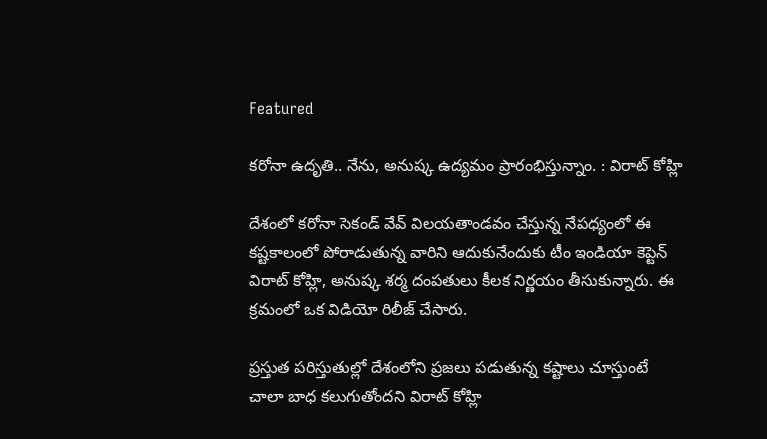Featured

కరోనా ఉదృతి.. నేను, అనుష్క ఉద్యమం ప్రారంభిస్తున్నాం. : విరాట్ కోహ్లి

దేశంలో కరోనా సెకండ్ వేవ్ విలయతాండవం చేస్తున్న నేపధ్యంలో ఈ కష్టకాలంలో పోరాడుతున్న వారిని ఆదుకునేందుకు టీం ఇండియా కెప్టెన్ విరాట్ కోహ్లి, అనుష్క శర్మ దంపతులు కీలక నిర్ణయం తీసుకున్నారు. ఈ క్రమంలో ఒక విడియో రిలీజ్ చేసారు.

ప్రస్తుత పరిస్తుతుల్లో దేశంలోని ప్రజలు పడుతున్న కష్టాలు చూస్తుంటే చాలా బాధ కలుగుతోందని విరాట్ కోహ్లి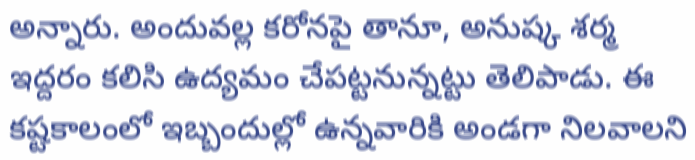అన్నారు. అందువల్ల కరోనపై తానూ, అనుష్క శర్మ ఇద్దరం కలిసి ఉద్యమం చేపట్టనున్నట్టు తెలిపాడు. ఈ కష్టకాలంలో ఇబ్బందుల్లో ఉన్నవారికి అండగా నిలవాలని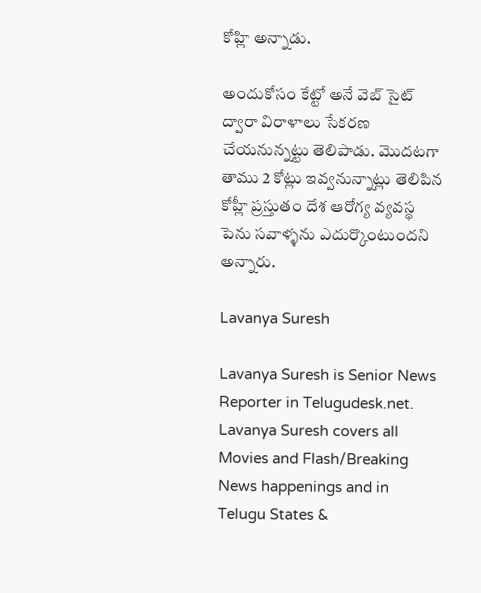కోహ్లి అన్నాడు.

అందుకోసం కేట్టో అనే వెబ్ సైట్ ద్వారా విరాళాలు సేకరణ చేయనున్నట్టు తెలిపాడు. మొదటగా తాము 2 కోట్లు ఇవ్వనున్నాట్లు తెలిపిన కోహ్లీ ప్రస్తుతం దేశ ఆరోగ్య వ్యవస్థ పెను సవాళ్ళను ఎదుర్కొంటుందని అన్నారు.

Lavanya Suresh

Lavanya Suresh is Senior News Reporter in Telugudesk.net. Lavanya Suresh covers all Movies and Flash/Breaking News happenings and in Telugu States &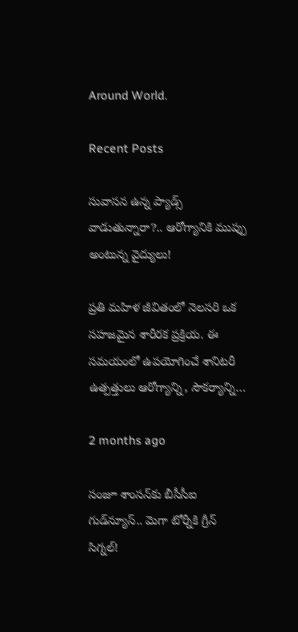Around World.

Recent Posts

సువాసన ఉన్న ప్యాడ్స్ వాడుతున్నారా?.. ఆరోగ్యానికి ముప్పు అంటున్న వైద్యులు!

ప్రతి మహిళ జీవితంలో నెలసరి ఒక సహజమైన శారీరక ప్రక్రియ. ఈ సమయంలో ఉపయోగించే శానిటరీ ఉత్పత్తులు ఆరోగ్యాన్ని, సౌకర్యాన్ని…

2 months ago

సంజూ శాంసన్‌కు బీసీసీఐ గుడ్‌న్యూస్.. మెగా టోర్నీకి గ్రీన్ సిగ్నల్!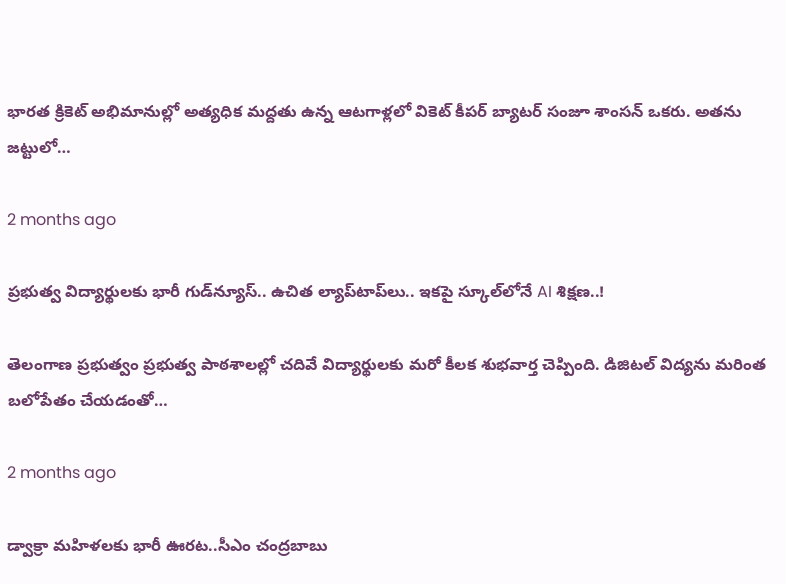భారత క్రికెట్ అభిమానుల్లో అత్యధిక మద్దతు ఉన్న ఆటగాళ్లలో వికెట్ కీపర్ బ్యాటర్ సంజూ శాంసన్ ఒకరు. అతను జట్టులో…

2 months ago

ప్రభుత్వ విద్యార్థులకు భారీ గుడ్‌న్యూస్.. ఉచిత ల్యాప్‌టాప్‌లు.. ఇకపై స్కూల్‌లోనే AI శిక్షణ..!

తెలంగాణ ప్రభుత్వం ప్రభుత్వ పాఠశాలల్లో చదివే విద్యార్థులకు మరో కీలక శుభవార్త చెప్పింది. డిజిటల్ విద్యను మరింత బలోపేతం చేయడంతో…

2 months ago

డ్వాక్రా మహిళలకు భారీ ఊరట..సీఎం చంద్రబాబు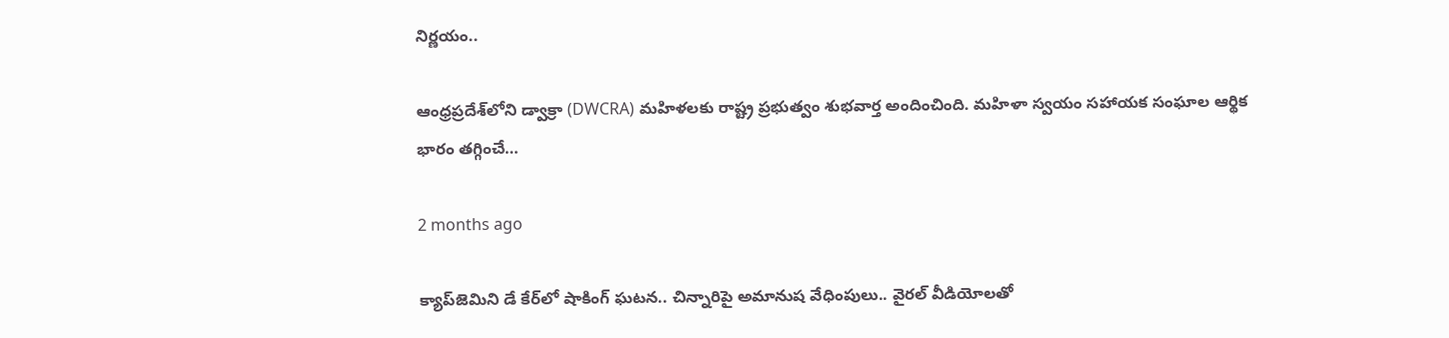నిర్ణయం..

ఆంధ్రప్రదేశ్‌లోని డ్వాక్రా (DWCRA) మహిళలకు రాష్ట్ర ప్రభుత్వం శుభవార్త అందించింది. మహిళా స్వయం సహాయక సంఘాల ఆర్థిక భారం తగ్గించే…

2 months ago

క్యాప్‌జెమిని డే కేర్‌లో షాకింగ్ ఘటన.. చిన్నారిపై అమానుష వేధింపులు.. వైరల్ వీడియోలతో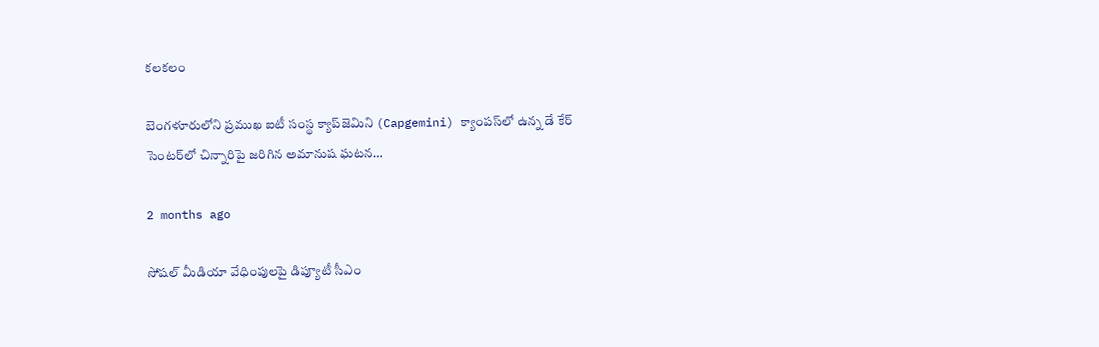కలకలం

బెంగళూరులోని ప్రముఖ ఐటీ సంస్థ క్యాప్‌జెమిని (Capgemini) క్యాంపస్‌లో ఉన్న డే కేర్ సెంటర్‌లో చిన్నారిపై జరిగిన అమానుష ఘటన…

2 months ago

సోషల్ మీడియా వేధింపులపై డిప్యూటీ సీఎం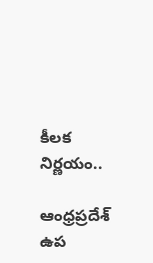కీలక నిర్ణయం..

ఆంధ్రప్రదేశ్ ఉప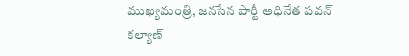ముఖ్యమంత్రి, జనసేన పార్టీ అధినేత పవన్ కల్యాణ్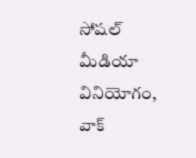సోషల్ మీడియా వినియోగం, వాక్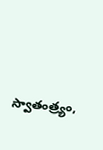స్వాతంత్ర్యం,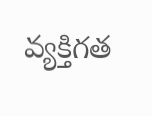వ్యక్తిగత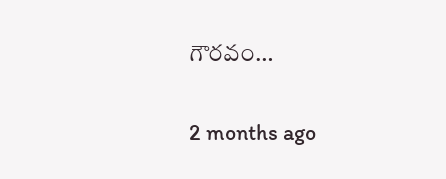గౌరవం…

2 months ago